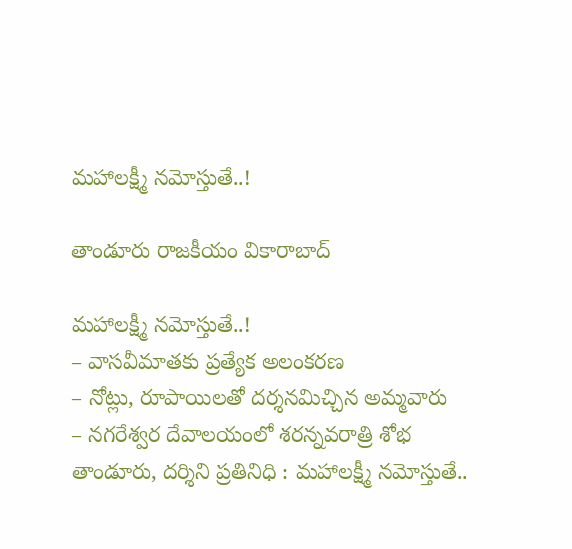మహాలక్ష్మీ నమోస్తుతే..!

తాండూరు రాజకీయం వికారాబాద్

మహాలక్ష్మీ నమోస్తుతే..!
– వాసవీమాతకు ప్రత్యేక అలంకరణ
– నోట్లు, రూపాయిలతో దర్శనమిచ్చిన అమ్మవారు
– నగరేశ్వర దేవాలయంలో శరన్నవరాత్రి శోభ
తాండూరు, దర్శిని ప్రతినిధి : మహాలక్ష్మీ నమోస్తుతే..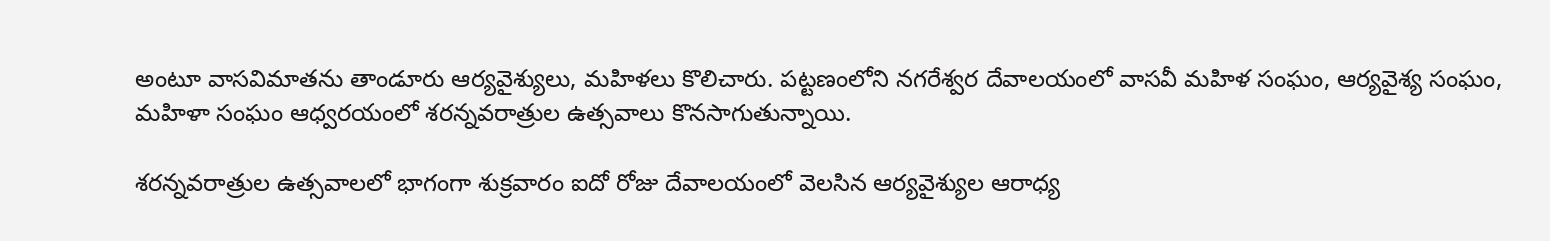అంటూ వాసవిమాతను తాండూరు ఆర్యవైశ్యులు, మహిళలు కొలిచారు. పట్టణంలోని నగరేశ్వర దేవాలయంలో వాసవీ మహిళ సంఘం, ఆర్యవైశ్య సంఘం, మహిళా సంఘం ఆధ్వరయంలో శరన్నవరాత్రుల ఉత్సవాలు కొనసాగుతున్నాయి.

శరన్నవరాత్రుల ఉత్సవాలలో భాగంగా శుక్రవారం ఐదో రోజు దేవాలయంలో వెలసిన ఆర్యవైశ్యుల ఆరాధ్య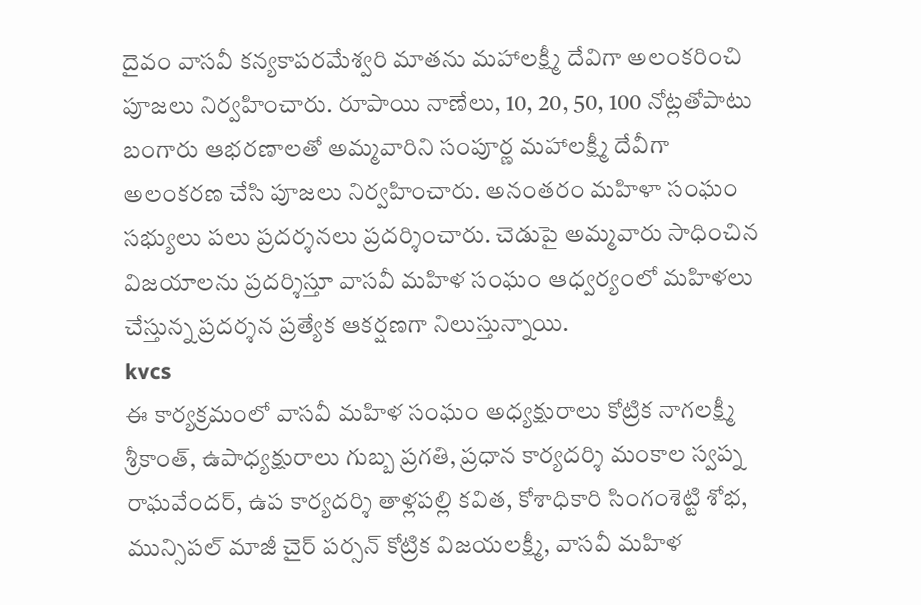దైవం వాసవీ కన్యకాపరమేశ్వరి మాతను మహాలక్ష్మీ దేవిగా అలంకరించి పూజలు నిర్వహించారు. రూపాయి నాణేలు, 10, 20, 50, 100 నోట్లతోపాటు బంగారు ఆభరణాలతో అమ్మవారిని సంపూర్ణ మహాలక్ష్మీ దేవీగా అలంకరణ చేసి పూజలు నిర్వహించారు. అనంతరం మహిళా సంఘం సభ్యులు పలు ప్రదర్శనలు ప్రదర్శించారు. చెడుపై అమ్మవారు సాధించిన విజయాలను ప్రదర్శిస్తూ వాసవీ మహిళ సంఘం ఆధ్వర్యంలో మహిళలు చేస్తున్న ప్రదర్శన ప్రత్యేక ఆకర్షణగా నిలుస్తున్నాయి.
kvcs
ఈ కార్యక్రమంలో వాసవీ మహిళ సంఘం అధ్యక్షురాలు కోట్రిక నాగలక్ష్మీ శ్రీకాంత్, ఉపాధ్యక్షురాలు గుబ్బ ప్రగతి, ప్రధాన కార్యదర్శి మంకాల స్వప్న రాఘవేందర్, ఉప కార్యదర్శి తాళ్లపల్లి కవిత, కోశాధికారి సింగంశెట్టి శోభ, మున్సిపల్ మాజీ చైర్ పర్సన్ కోట్రిక విజయలక్ష్మీ, వాసవీ మహిళ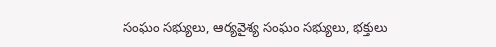సంఘం సభ్యులు, ఆర్యవైశ్య సంఘం సభ్యులు, భక్తులు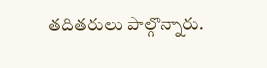తదితరులు పాల్గొన్నారు.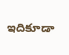ఇదికూడా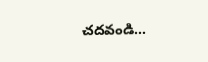చదవండి…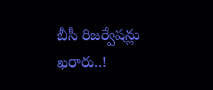బీసీ రిజర్వేషన్లు ఖరారు..!